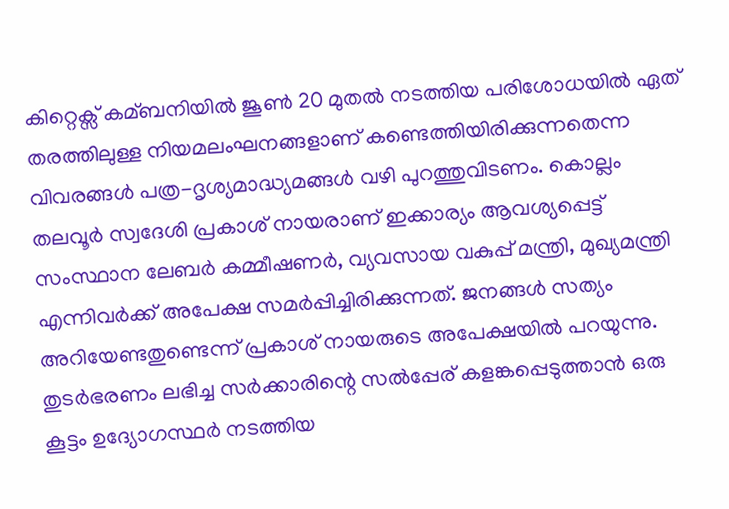കിറ്റെക്സ് കമ്ബനിയില്‍ ജൂണ്‍ 20 മുതല്‍ നടത്തിയ പരിശോധയില്‍ ഏത് തരത്തിലുള്ള നിയമലംഘനങ്ങളാണ് കണ്ടെത്തിയിരിക്കുന്നതെന്ന വിവരങ്ങള്‍ പത്ര-ദൃശ്യമാദ്ധ്യമങ്ങള്‍ വഴി പുറത്തുവിടണം. കൊല്ലം തലവൂര്‍ സ്വദേശി പ്രകാശ് നായരാണ് ഇക്കാര്യം ആവശ്യപ്പെട്ട് സംസ്ഥാന ലേബര്‍ കമ്മീഷണര്‍, വ്യവസായ വകുപ്പ് മന്ത്രി, മുഖ്യമന്ത്രി എന്നിവര്‍ക്ക് അപേക്ഷ സമര്‍പ്പിച്ചിരിക്കുന്നത്. ജനങ്ങള്‍ സത്യം അറിയേണ്ടതുണ്ടെന്ന് പ്രകാശ് നായരുടെ അപേക്ഷയില്‍ പറയുന്നു. തുടര്‍ഭരണം ലഭിച്ച സര്‍ക്കാരിന്റെ സല്‍പ്പേര് കളങ്കപ്പെടുത്താന്‍ ഒരു കൂട്ടം ഉദ്യോഗസ്ഥര്‍ നടത്തിയ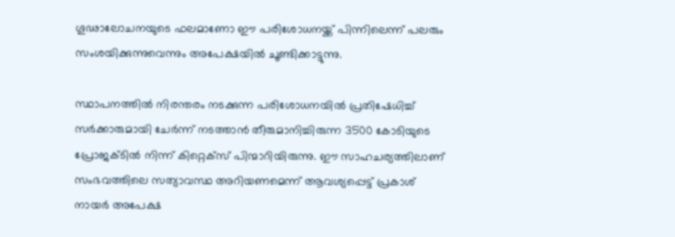ഗൂഢാലോചനയുടെ ഫലമാണോ ഈ പരിശോധനയ്ക്ക് പിന്നിലെന്ന് പലരും സംശയിക്കുന്നുവെന്നും അപേക്ഷയില്‍ ചൂണ്ടിക്കാട്ടുന്നു.

സ്ഥാപനത്തില്‍ നിരന്തരം നടക്കുന്ന പരിശോധനയില്‍ പ്രതിഷേധിച്ച്‌ സര്‍ക്കാരുമായി ചേര്‍ന്ന് നടത്താന്‍ തീരുമാനിച്ചിരുന്ന 3500 കോടിയുടെ പ്രോജക്ടില്‍ നിന്ന് കിറ്റെക്സ് പിന്മാറിയിരുന്നു. ഈ സാഹചര്യത്തിലാണ് സംഭവത്തിലെ സത്യാവസ്ഥ അറിയണമെന്ന് ആവശ്യപ്പെട്ട് പ്രകാശ് നായര്‍ അപേക്ഷ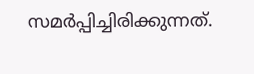സമര്‍പ്പിച്ചിരിക്കുന്നത്.